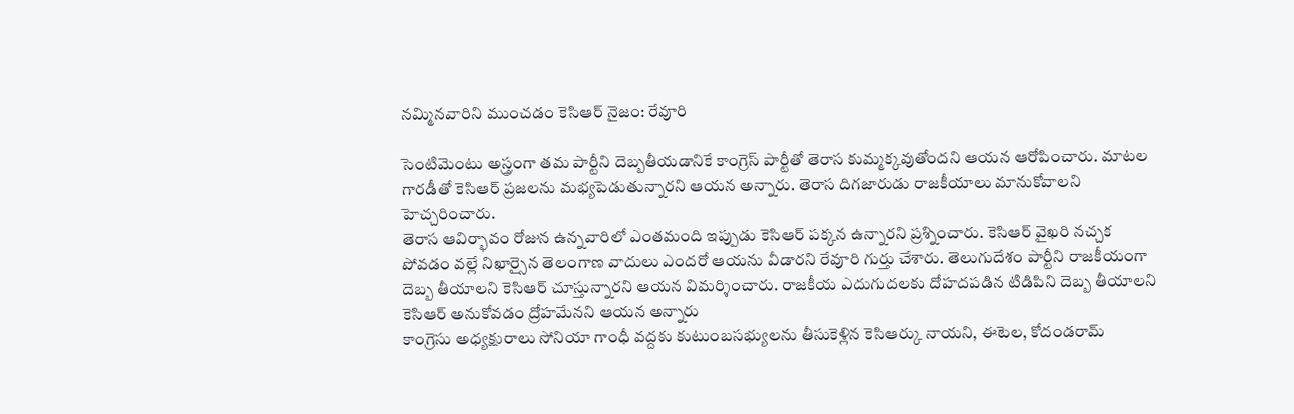నమ్మినవారిని ముంచడం కెసిఆర్ నైజం: రేవూరి

సెంటిమెంటు అస్త్రంగా తమ పార్టీని దెబ్బతీయడానికే కాంగ్రెస్ పార్టీతో తెరాస కుమ్మక్కవుతోందని ఆయన ఆరోపించారు. మాటల గారడీతో కెసిఆర్ ప్రజలను మభ్యపెడుతున్నారని ఆయన అన్నారు. తెరాస దిగజారుడు రాజకీయాలు మానుకోవాలని హెచ్చరించారు.
తెరాస ఆవిర్భావం రోజున ఉన్నవారిలో ఎంతమంది ఇప్పుడు కెసిఆర్ పక్కన ఉన్నారని ప్రశ్నించారు. కెసిఆర్ వైఖరి నచ్చక పోవడం వల్లే నిఖార్సైన తెలంగాణ వాదులు ఎందరో ఆయను వీడారని రేవూరి గుర్తు చేశారు. తెలుగుదేశం పార్టీని రాజకీయంగా దెబ్బ తీయాలని కెసిఆర్ చూస్తున్నారని ఆయన విమర్శించారు. రాజకీయ ఎదుగుదలకు దోహదపడిన టిడిపిని దెబ్బ తీయాలని కెసిఆర్ అనుకోవడం ద్రోహమేనని ఆయన అన్నారు
కాంగ్రెసు అధ్యక్షురాలు సోనియా గాంధీ వద్దకు కుటుంబసభ్యులను తీసుకెళ్లిన కెసిఆర్కు నాయని, ఈటెల, కోదండరామ్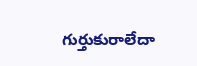గుర్తుకురాలేదా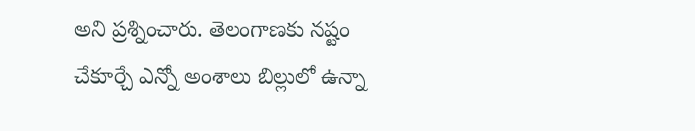అని ప్రశ్నించారు. తెలంగాణకు నష్టం చేకూర్చే ఎన్నో అంశాలు బిల్లులో ఉన్నా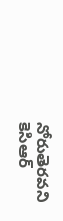నోరుతెరవని కెసిఆర్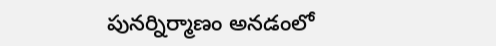పునర్నిర్మాణం అనడంలో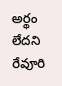అర్థం లేదని రేవూరి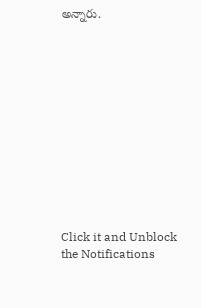అన్నారు.












Click it and Unblock the Notifications